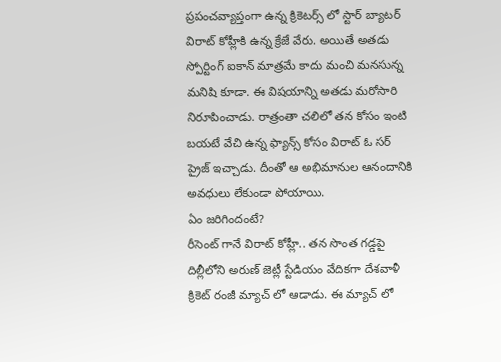ప్రపంచవ్యాప్తంగా ఉన్న క్రికెటర్స్ లో స్టార్ బ్యాటర్ విరాట్ కోహ్లీకి ఉన్న క్రేజే వేరు. అయితే అతడు స్పోర్టింగ్ ఐకాన్ మాత్రమే కాదు మంచి మనసున్న మనిషి కూడా. ఈ విషయాన్ని అతడు మరోసారి నిరూపించాడు. రాత్రంతా చలిలో తన కోసం ఇంటి బయటే వేచి ఉన్న ఫ్యాన్స్ కోసం విరాట్ ఓ సర్ ప్రైజ్ ఇచ్చాడు. దీంతో ఆ అభిమానుల ఆనందానికి అవధులు లేకుండా పోయాయి.
ఏం జరిగిందంటే?
రీసెంట్ గానే విరాట్ కోహ్లీ.. తన సొంత గడ్డపై దిల్లీలోని అరుణ్ జెట్లీ స్టేడియం వేదికగా దేశవాళీ క్రికెట్ రంజీ మ్యాచ్ లో ఆడాడు. ఈ మ్యాచ్ లో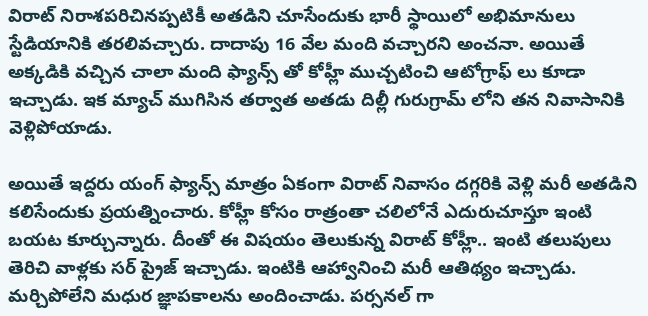విరాట్ నిరాశపరిచినప్పటికీ అతడిని చూసేందుకు భారీ స్థాయిలో అభిమానులు స్టేడియానికి తరలివచ్చారు. దాదాపు 16 వేల మంది వచ్చారని అంచనా. అయితే అక్కడికి వచ్చిన చాలా మంది ఫ్యాన్స్ తో కోహ్లీ ముచ్చటించి ఆటోగ్రాఫ్ లు కూడా ఇచ్చాడు. ఇక మ్యాచ్ ముగిసిన తర్వాత అతడు దిల్లీ గురుగ్రామ్ లోని తన నివాసానికి వెళ్లిపోయాడు.

అయితే ఇద్దరు యంగ్ ఫ్యాన్స్ మాత్రం ఏకంగా విరాట్ నివాసం దగ్గరికి వెళ్లి మరీ అతడిని కలిసేందుకు ప్రయత్నించారు. కోహ్లీ కోసం రాత్రంతా చలిలోనే ఎదురుచూస్తూ ఇంటి బయట కూర్చున్నారు. దీంతో ఈ విషయం తెలుకున్న విరాట్ కోహ్లీ.. ఇంటి తలుపులు తెరిచి వాళ్లకు సర్ ప్రైజ్ ఇచ్చాడు. ఇంటికి ఆహ్వానించి మరీ ఆతిథ్యం ఇచ్చాడు. మర్చిపోలేని మధుర జ్ఞాపకాలను అందించాడు. పర్సనల్ గా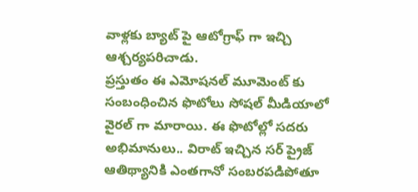వాళ్లకు బ్యాట్ పై ఆటోగ్రాఫ్ గా ఇచ్చి ఆశ్చర్యపరిచాడు.
ప్రస్తుతం ఈ ఎమోషనల్ మూమెంట్ కు సంబంధించిన ఫొటోలు సోషల్ మీడియాలో వైరల్ గా మారాయి. ఈ ఫొటోల్లో సదరు అభిమానులు.. విరాట్ ఇచ్చిన సర్ ప్రైజ్ ఆతిథ్యానికి ఎంతగానో సంబరపడిపోతూ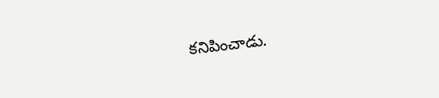కనిపించాడు.